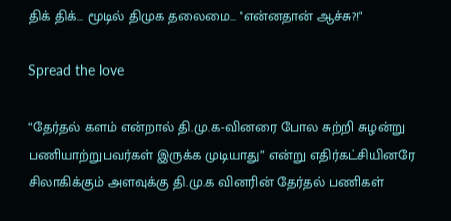திக் திக்… மூடில் திமுக தலைமை… ''என்னதான் ஆச்சு?!"

Spread the love

“தேர்தல் களம் என்றால் தி.மு.க-வினரை போல சுற்றி சுழன்று பணியாற்றுபவர்கள் இருக்க முடியாது” என்று எதிர்கட்சியினரே சிலாகிக்கும் அளவுக்கு தி.மு.க வினரின் தேர்தல் பணிகள்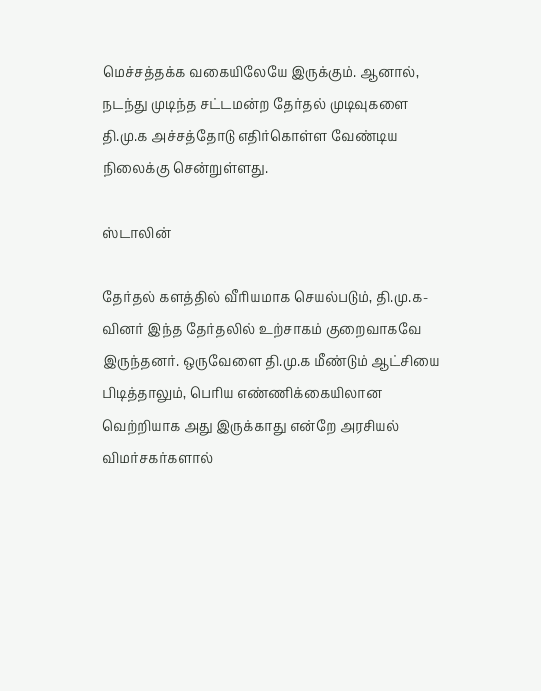மெச்சத்தக்க வகையிலேயே இருக்கும். ஆனால், நடந்து முடிந்த சட்டமன்ற தேர்தல் முடிவுகளை தி.மு.க அச்சத்தோடு எதிர்கொள்ள வேண்டிய நிலைக்கு சென்றுள்ளது.

ஸ்டாலின்

தேர்தல் களத்தில் வீரியமாக செயல்படும், தி.மு.க-வினர் இந்த தேர்தலில் உற்சாகம் குறைவாகவே இருந்தனர். ஒருவேளை தி.மு.க மீண்டும் ஆட்சியை பிடித்தாலும், பெரிய எண்ணிக்கையிலான வெற்றியாக அது இருக்காது என்றே அரசியல் விமர்சகர்களால்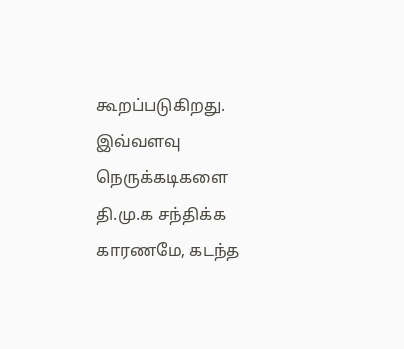கூறப்படுகிறது. இவ்வளவு நெருக்கடிகளை தி.மு.க சந்திக்க காரணமே, கடந்த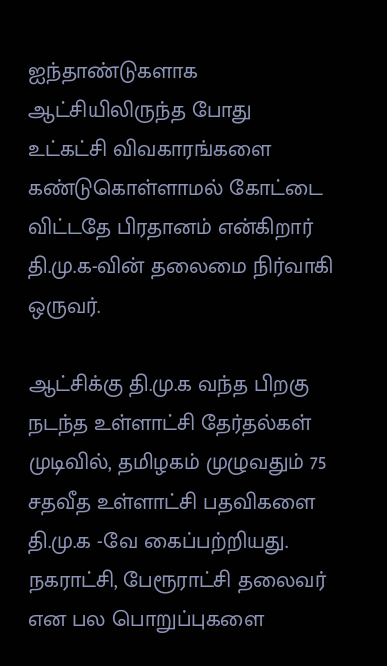ஐந்தாண்டுகளாக ஆட்சியிலிருந்த போது உட்கட்சி விவகாரங்களை கண்டுகொள்ளாமல் கோட்டை விட்டதே பிரதானம் என்கிறார் தி.மு.க-வின் தலைமை நிர்வாகி ஒருவர்.

ஆட்சிக்கு தி.மு.க வந்த பிறகு நடந்த உள்ளாட்சி தேர்தல்கள் முடிவில், தமிழகம் முழுவதும் 75 சதவீத உள்ளாட்சி பதவிகளை தி.மு.க -வே கைப்பற்றியது. நகராட்சி, பேரூராட்சி தலைவர் என பல பொறுப்புகளை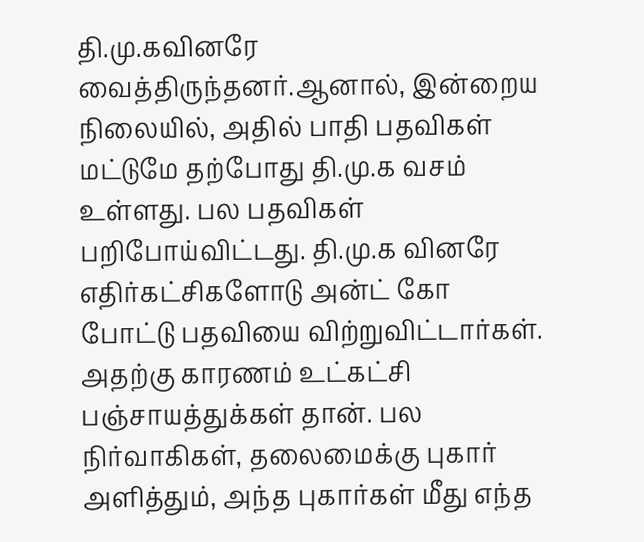தி.மு.கவினரே வைத்திருந்தனர்.ஆனால், இன்றைய நிலையில், அதில் பாதி பதவிகள் மட்டுமே தற்போது தி.மு.க வசம் உள்ளது. பல பதவிகள் பறிபோய்விட்டது. தி.மு.க வினரே எதிர்கட்சிகளோடு அன்ட் கோ போட்டு பதவியை விற்றுவிட்டார்கள். அதற்கு காரணம் உட்கட்சி பஞ்சாயத்துக்கள் தான். பல நிர்வாகிகள், தலைமைக்கு புகார் அளித்தும், அந்த புகார்கள் மீது எந்த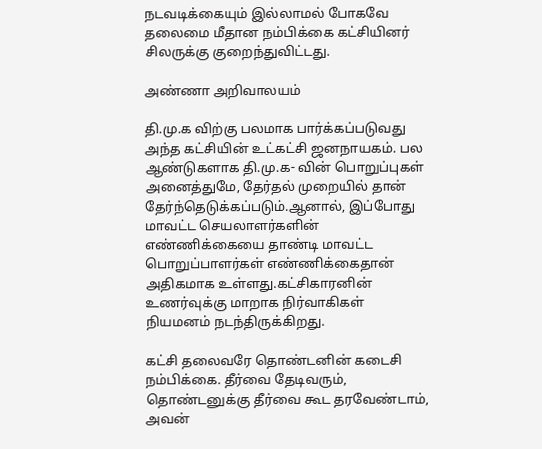நடவடிக்கையும் இல்லாமல் போகவே தலைமை மீதான நம்பிக்கை கட்சியினர் சிலருக்கு குறைந்துவிட்டது.

அண்ணா அறிவாலயம்

தி.மு.க விற்கு பலமாக பார்க்கப்படுவது அந்த கட்சியின் உட்கட்சி ஜனநாயகம். பல ஆண்டுகளாக தி.மு.க- வின் பொறுப்புகள் அனைத்துமே, தேர்தல் முறையில் தான் தேர்ந்தெடுக்கப்படும்.ஆனால், இப்போது மாவட்ட செயலாளர்களின் எண்ணிக்கையை தாண்டி மாவட்ட பொறுப்பாளர்கள் எண்ணிக்கைதான் அதிகமாக உள்ளது.கட்சிகாரனின் உணர்வுக்கு மாறாக நிர்வாகிகள் நியமனம் நடந்திருக்கிறது.

கட்சி தலைவரே தொண்டனின் கடைசி நம்பிக்கை. தீர்வை தேடிவரும், தொண்டனுக்கு தீர்வை கூட தரவேண்டாம், அவன்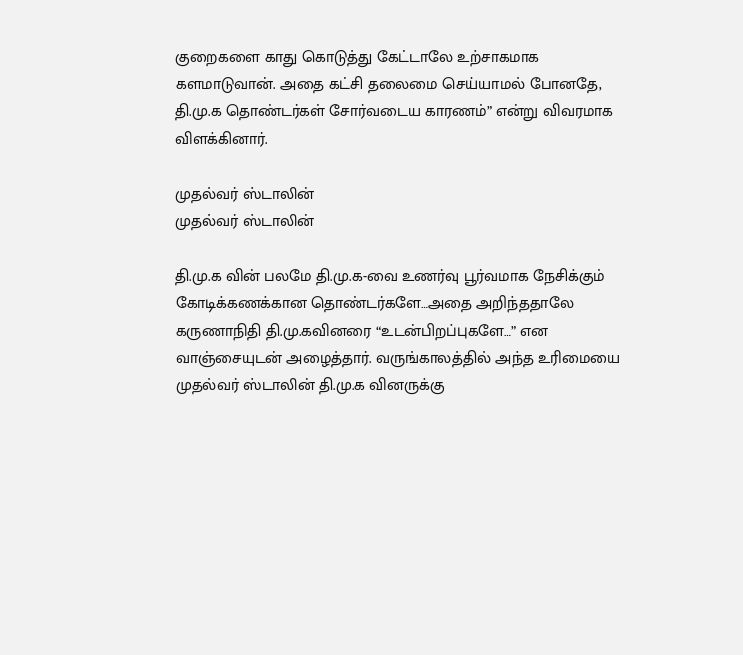குறைகளை காது கொடுத்து கேட்டாலே உற்சாகமாக களமாடுவான். அதை கட்சி தலைமை செய்யாமல் போனதே, தி.மு.க தொண்டர்கள் சோர்வடைய காரணம்” என்று விவரமாக விளக்கினார்.

முதல்வர் ஸ்டாலின்
முதல்வர் ஸ்டாலின்

தி.மு.க வின் பலமே தி.மு.க-வை உணர்வு பூர்வமாக நேசிக்கும் கோடிக்கணக்கான தொண்டர்களே…அதை அறிந்ததாலே கருணாநிதி தி.மு.கவினரை “உடன்பிறப்புகளே…” என வாஞ்சையுடன் அழைத்தார். வருங்காலத்தில் அந்த உரிமையை முதல்வர் ஸ்டாலின் தி.மு.க வினருக்கு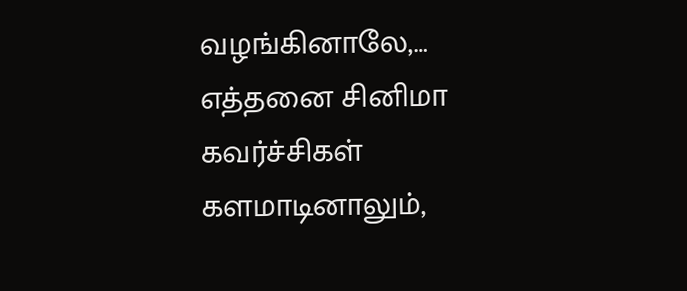வழங்கினாலே,… எத்தனை சினிமா கவர்ச்சிகள் களமாடினாலும்,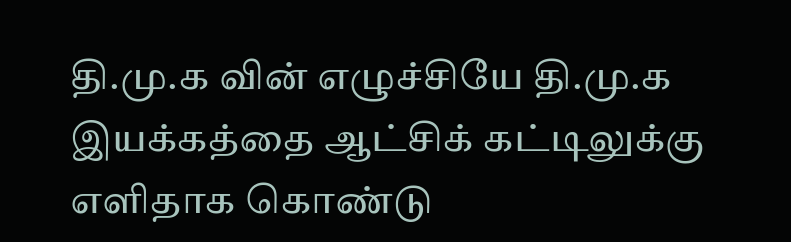தி.மு.க வின் எழுச்சியே தி.மு.க இயக்கத்தை ஆட்சிக் கட்டிலுக்கு எளிதாக கொண்டு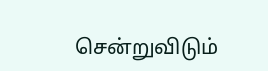சென்றுவிடும்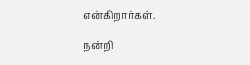என்கிறார்கள்.

நன்றி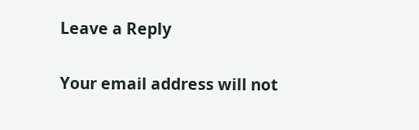Leave a Reply

Your email address will not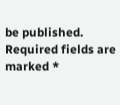be published. Required fields are marked *